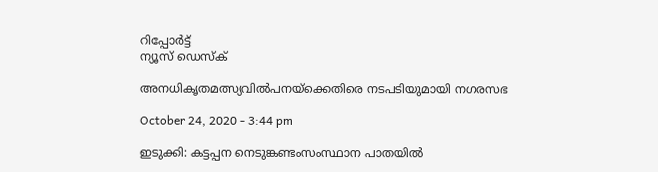റിപ്പോര്‍ട്ട്
ന്യൂസ് ഡെസ്ക്

അനധികൃതമത്സ്യവില്‍പനയ്ക്കെതിരെ നടപടിയുമായി നഗരസഭ

October 24, 2020 - 3:44 pm

ഇടുക്കി: കട്ടപ്പന നെടുങ്കണ്ടംസംസ്ഥാന പാതയില്‍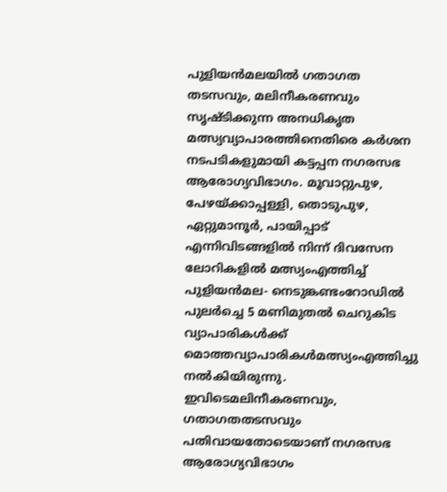പുളിയന്‍മലയില്‍ ഗതാഗത തടസവും, മലിനീകരണവും സൃഷ്ടിക്കുന്ന അനധികൃത മത്സ്യവ്യാപാരത്തിനെതിരെ കര്‍ശന നടപടികളുമായി കട്ടപ്പന നഗരസഭ ആരോഗ്യവിഭാഗം. മൂവാറ്റുപുഴ, പേഴയ്ക്കാപ്പള്ളി, തൊടുപുഴ, ഏറ്റുമാനൂര്‍, പായിപ്പാട് എന്നിവിടങ്ങളില്‍ നിന്ന് ദിവസേന ലോറികളില്‍ മത്സ്യംഎത്തിച്ച് പുളിയന്‍മല- നെടുങ്കണ്ടംറോഡില്‍ പുലര്‍ച്ചെ 5 മണിമുതല്‍ ചെറുകിട വ്യാപാരികള്‍ക്ക് മൊത്തവ്യാപാരികള്‍മത്സ്യംഎത്തിച്ചു നല്‍കിയിരുന്നു. ഇവിടെമലിനീകരണവും, ഗതാഗതതടസവും പതിവായതോടെയാണ് നഗരസഭ ആരോഗ്യവിഭാഗം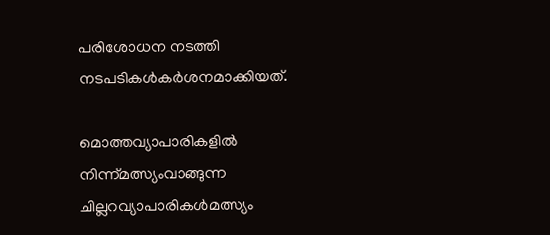പരിശോധന നടത്തി നടപടികള്‍കര്‍ശനമാക്കിയത്.

മൊത്തവ്യാപാരികളില്‍ നിന്ന്മത്സ്യംവാങ്ങുന്ന ചില്ലറവ്യാപാരികള്‍മത്സ്യം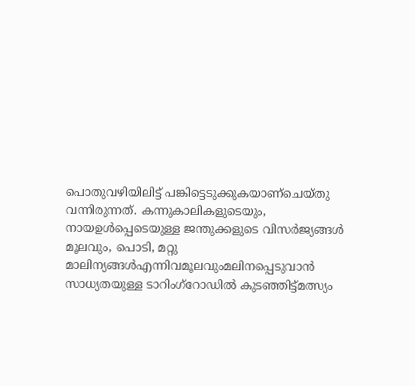പൊതുവഴിയിലിട്ട് പങ്കിട്ടെടുക്കുകയാണ്ചെയ്തു വന്നിരുന്നത്. കന്നുകാലികളുടെയും, നായഉള്‍പ്പെടെയുള്ള ജന്തുക്കളുടെ വിസര്‍ജ്യങ്ങള്‍ മൂലവും, പൊടി, മറ്റു മാലിന്യങ്ങള്‍എന്നിവമൂലവുംമലിനപ്പെടുവാന്‍ സാധ്യതയുള്ള ടാറിംഗ്റോഡില്‍ കുടഞ്ഞിട്ട്മത്സ്യം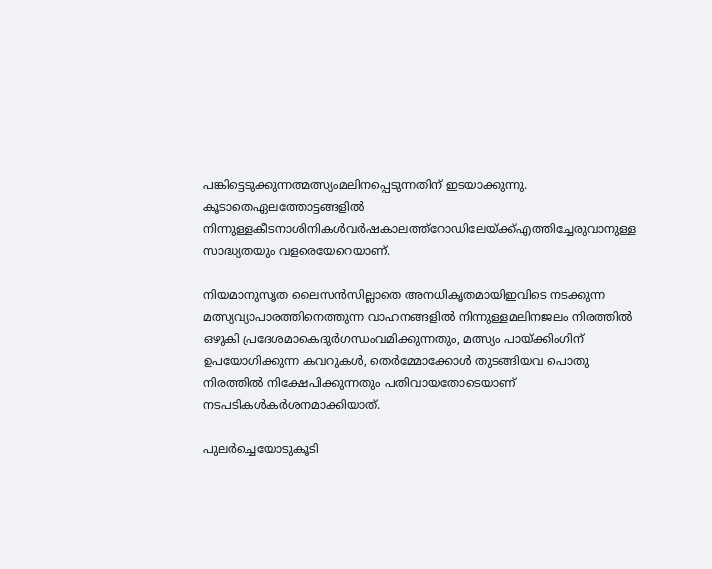പങ്കിട്ടെടുക്കുന്നത്മത്സ്യംമലിനപ്പെടുന്നതിന് ഇടയാക്കുന്നു. കൂടാതെഏലത്തോട്ടങ്ങളില്‍ നിന്നുള്ളകീടനാശിനികള്‍വര്‍ഷകാലത്ത്റോഡിലേയ്ക്ക്എത്തിച്ചേരുവാനുള്ള സാദ്ധ്യതയും വളരെയേറെയാണ്.

നിയമാനുസൃത ലൈസന്‍സില്ലാതെ അനധികൃതമായിഇവിടെ നടക്കുന്ന മത്സ്യവ്യാപാരത്തിനെത്തുന്ന വാഹനങ്ങളില്‍ നിന്നുള്ളമലിനജലം നിരത്തില്‍ ഒഴുകി പ്രദേശമാകെദുര്‍ഗന്ധംവമിക്കുന്നതും, മത്സ്യം പായ്ക്കിംഗിന് ഉപയോഗിക്കുന്ന കവറുകള്‍, തെര്‍മ്മോക്കോള്‍ തുടങ്ങിയവ പൊതു നിരത്തില്‍ നിക്ഷേപിക്കുന്നതും പതിവായതോടെയാണ് നടപടികള്‍കര്‍ശനമാക്കിയാത്.

പുലര്‍ച്ചെയോടുകൂടി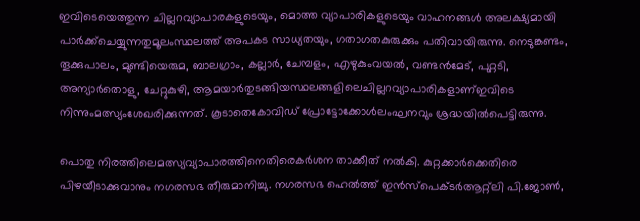ഇവിടെയെത്തുന്ന ചില്ലറവ്യാപാരകളുടെയും, മൊത്ത വ്യാപാരികളുടെയും വാഹനങ്ങള്‍ അലക്ഷ്യമായി പാര്‍ക്ക്ചെയ്യുന്നതുമൂലംസ്ഥലത്ത് അപകട സാധ്യതയും, ഗതാഗതകുരുക്കും പതിവായിരുന്നു. നെടുങ്കണ്ടം, തൂക്കുപാലം, മുണ്ടിയെരുമ, ബാലഗ്രാം, കല്ലാര്‍, ചേമ്പളം, എഴുകുംവയല്‍, വണ്ടന്‍മേട്, പുറ്റടി, അന്യാര്‍തൊളു, ചേറ്റുകുഴി, ആമയാര്‍തുടങ്ങിയസ്ഥലങ്ങളിലെചില്ലറവ്യാപാരികളാണ്ഇവിടെ നിന്നുംമത്സ്യംശേഖരിക്കുന്നത്. കൂടാതെകോവിഡ് പ്രോട്ടോക്കോള്‍ലംഘനവും ശ്രദ്ധയില്‍പെട്ടിരുന്നു.

പൊതു നിരത്തിലെമത്സ്യവ്യാപാരത്തിനെതിരെകര്‍ശന താക്കീത് നല്‍കി. കുറ്റക്കാര്‍ക്കെതിരെ പിഴയീടാക്കുവാനും നഗരസഭ തീരുമാനിച്ചു. നഗരസഭ ഹെല്‍ത്ത് ഇന്‍സ്പെക്ടര്‍ആറ്റ്ലി പി.ജോണ്‍,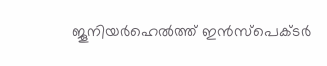ജൂനിയര്‍ഹെല്‍ത്ത് ഇന്‍സ്പെക്ടര്‍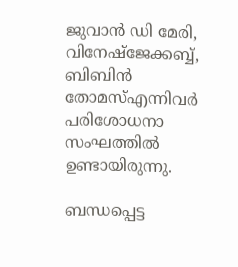ജുവാന്‍ ഡി മേരി, വിനേഷ്ജേക്കബ്ബ്, ബിബിന്‍ തോമസ്എന്നിവര്‍ പരിശോധനാ സംഘത്തില്‍ ഉണ്ടായിരുന്നു.

ബന്ധപ്പെട്ട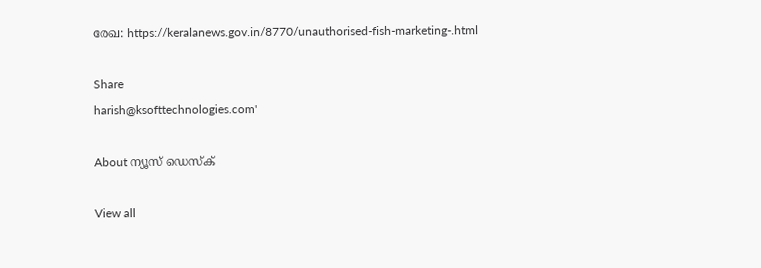രേഖ: https://keralanews.gov.in/8770/unauthorised-fish-marketing-.html

Share
harish@ksofttechnologies.com'

About ന്യൂസ് ഡെസ്ക്

View all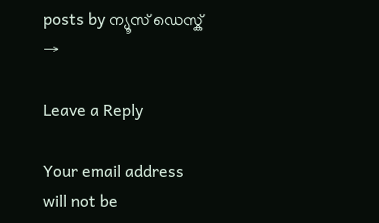posts by ന്യൂസ് ഡെസ്ക് →

Leave a Reply

Your email address will not be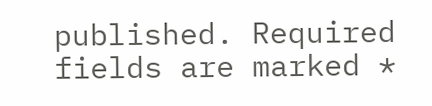published. Required fields are marked *